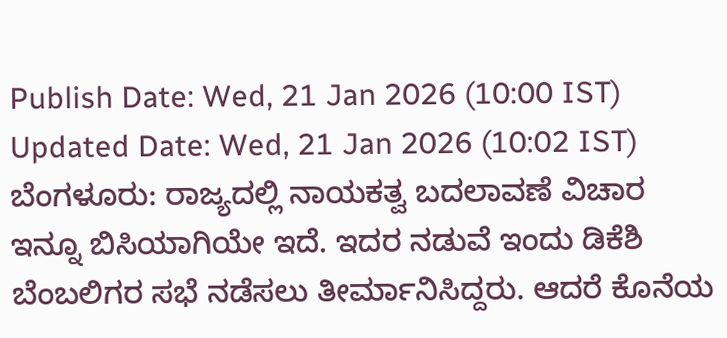Publish Date: Wed, 21 Jan 2026 (10:00 IST)
Updated Date: Wed, 21 Jan 2026 (10:02 IST)
ಬೆಂಗಳೂರು: ರಾಜ್ಯದಲ್ಲಿ ನಾಯಕತ್ವ ಬದಲಾವಣೆ ವಿಚಾರ ಇನ್ನೂ ಬಿಸಿಯಾಗಿಯೇ ಇದೆ. ಇದರ ನಡುವೆ ಇಂದು ಡಿಕೆಶಿ ಬೆಂಬಲಿಗರ ಸಭೆ ನಡೆಸಲು ತೀರ್ಮಾನಿಸಿದ್ದರು. ಆದರೆ ಕೊನೆಯ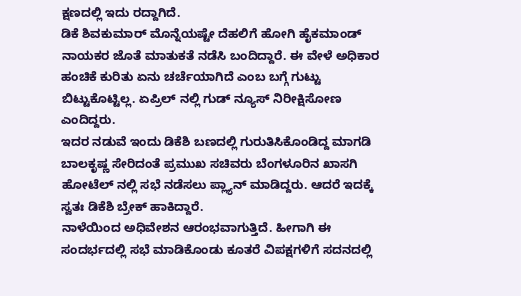ಕ್ಷಣದಲ್ಲಿ ಇದು ರದ್ದಾಗಿದೆ.
ಡಿಕೆ ಶಿವಕುಮಾರ್ ಮೊನ್ನೆಯಷ್ಟೇ ದೆಹಲಿಗೆ ಹೋಗಿ ಹೈಕಮಾಂಡ್ ನಾಯಕರ ಜೊತೆ ಮಾತುಕತೆ ನಡೆಸಿ ಬಂದಿದ್ದಾರೆ. ಈ ವೇಳೆ ಅಧಿಕಾರ ಹಂಚಿಕೆ ಕುರಿತು ಏನು ಚರ್ಚೆಯಾಗಿದೆ ಎಂಬ ಬಗ್ಗೆ ಗುಟ್ಟು ಬಿಟ್ಟುಕೊಟ್ಟಿಲ್ಲ. ಏಪ್ರಿಲ್ ನಲ್ಲಿ ಗುಡ್ ನ್ಯೂಸ್ ನಿರೀಕ್ಷಿಸೋಣ ಎಂದಿದ್ದರು.
ಇದರ ನಡುವೆ ಇಂದು ಡಿಕೆಶಿ ಬಣದಲ್ಲಿ ಗುರುತಿಸಿಕೊಂಡಿದ್ದ ಮಾಗಡಿ ಬಾಲಕೃಷ್ಣ ಸೇರಿದಂತೆ ಪ್ರಮುಖ ಸಚಿವರು ಬೆಂಗಳೂರಿನ ಖಾಸಗಿ ಹೋಟೆಲ್ ನಲ್ಲಿ ಸಭೆ ನಡೆಸಲು ಪ್ಲ್ಯಾನ್ ಮಾಡಿದ್ದರು. ಆದರೆ ಇದಕ್ಕೆ ಸ್ವತಃ ಡಿಕೆಶಿ ಬ್ರೇಕ್ ಹಾಕಿದ್ದಾರೆ.
ನಾಳೆಯಿಂದ ಅಧಿವೇಶನ ಆರಂಭವಾಗುತ್ತಿದೆ. ಹೀಗಾಗಿ ಈ ಸಂದರ್ಭದಲ್ಲಿ ಸಭೆ ಮಾಡಿಕೊಂಡು ಕೂತರೆ ವಿಪಕ್ಷಗಳಿಗೆ ಸದನದಲ್ಲಿ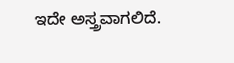ಇದೇ ಅಸ್ತ್ರವಾಗಲಿದೆ.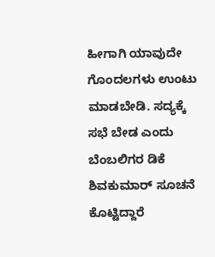ಹೀಗಾಗಿ ಯಾವುದೇ ಗೊಂದಲಗಳು ಉಂಟು ಮಾಡಬೇಡಿ. ಸದ್ಯಕ್ಕೆ ಸಭೆ ಬೇಡ ಎಂದು ಬೆಂಬಲಿಗರ ಡಿಕೆ ಶಿವಕುಮಾರ್ ಸೂಚನೆ ಕೊಟ್ಟಿದ್ದಾರೆ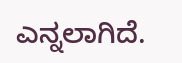ಎನ್ನಲಾಗಿದೆ.